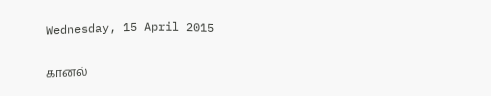Wednesday, 15 April 2015

கானல்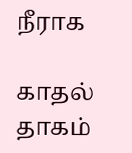நீராக

காதல் தாகம்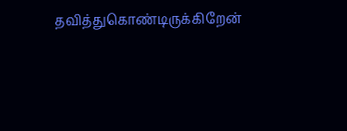தவித்துகொண்டிருக்கிறேன்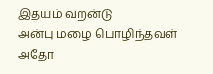இதயம் வறன்டு
அன்பு மழை பொழிந்தவள்
அதோ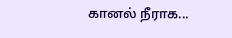கானல் நீராக...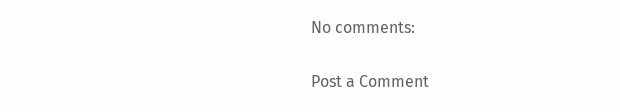No comments:

Post a Comment